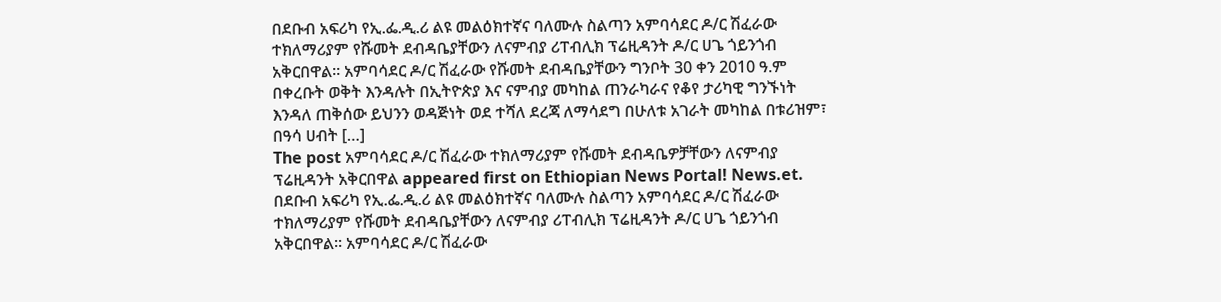በደቡብ አፍሪካ የኢ.ፌ.ዲ.ሪ ልዩ መልዕክተኛና ባለሙሉ ስልጣን አምባሳደር ዶ/ር ሽፈራው ተክለማሪያም የሹመት ደብዳቤያቸውን ለናምብያ ሪፐብሊክ ፕሬዚዳንት ዶ/ር ሀጌ ጎይንጎብ አቅርበዋል። አምባሳደር ዶ/ር ሽፈራው የሹመት ደብዳቤያቸውን ግንቦት 30 ቀን 2010 ዓ.ም በቀረቡት ወቅት እንዳሉት በኢትዮጵያ እና ናምብያ መካከል ጠንራካራና የቆየ ታሪካዊ ግንኙነት እንዳለ ጠቅሰው ይህንን ወዳጅነት ወደ ተሻለ ደረጃ ለማሳደግ በሁለቱ አገራት መካከል በቱሪዝም፣ በዓሳ ሀብት […]
The post አምባሳደር ዶ/ር ሽፈራው ተክለማሪያም የሹመት ደብዳቤዎቻቸውን ለናምብያ ፕሬዚዳንት አቅርበዋል appeared first on Ethiopian News Portal! News.et.
በደቡብ አፍሪካ የኢ.ፌ.ዲ.ሪ ልዩ መልዕክተኛና ባለሙሉ ስልጣን አምባሳደር ዶ/ር ሽፈራው ተክለማሪያም የሹመት ደብዳቤያቸውን ለናምብያ ሪፐብሊክ ፕሬዚዳንት ዶ/ር ሀጌ ጎይንጎብ አቅርበዋል። አምባሳደር ዶ/ር ሽፈራው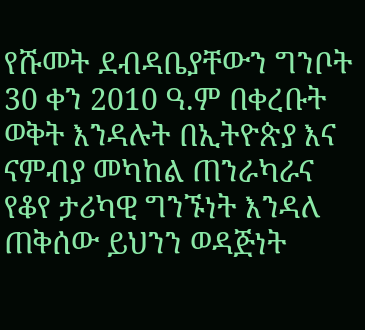የሹመት ደብዳቤያቸውን ግንቦት 30 ቀን 2010 ዓ.ም በቀረቡት ወቅት እንዳሉት በኢትዮጵያ እና ናምብያ መካከል ጠንራካራና የቆየ ታሪካዊ ግንኙነት እንዳለ ጠቅሰው ይህንን ወዳጅነት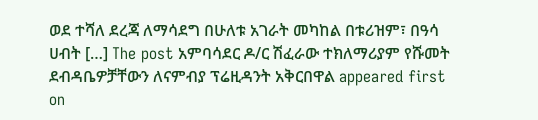ወደ ተሻለ ደረጃ ለማሳደግ በሁለቱ አገራት መካከል በቱሪዝም፣ በዓሳ ሀብት […] The post አምባሳደር ዶ/ር ሽፈራው ተክለማሪያም የሹመት ደብዳቤዎቻቸውን ለናምብያ ፕሬዚዳንት አቅርበዋል appeared first on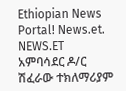Ethiopian News Portal! News.et.
NEWS.ET
አምባሳደር ዶ/ር ሽፈራው ተክለማሪያም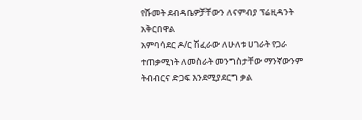የሹመት ደብዳቤዎቻቸውን ለናምብያ ፕሬዚዳንት አቅርበዋል
አምባሳደር ዶ/ር ሽፈራው ለሁለቱ ሀገራት የጋራ ተጠቃሚነት ለመስራት መንግስታቸው ማንኛውንም ትብብርና ድጋፍ እንደሚያደርግ ቃል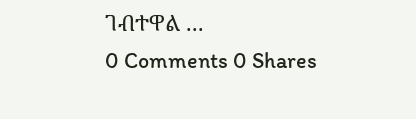ገብተዋል ...
0 Comments 0 Shares